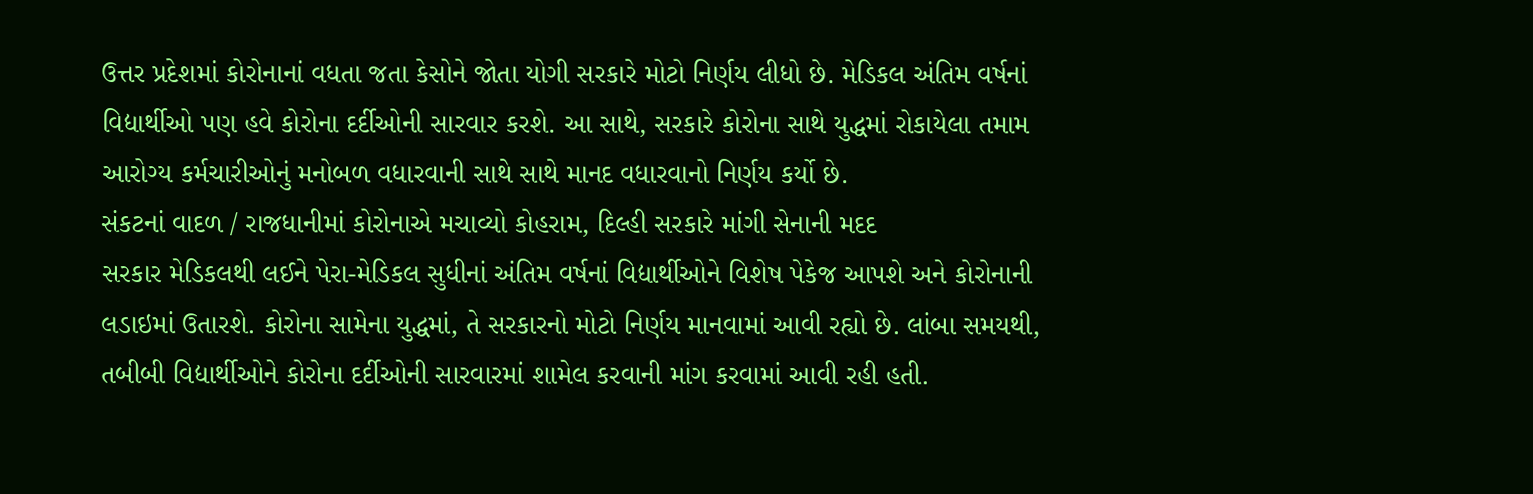ઉત્તર પ્રદેશમાં કોરોનાનાં વધતા જતા કેસોને જોતા યોગી સરકારે મોટો નિર્ણય લીધો છે. મેડિકલ અંતિમ વર્ષનાં વિદ્યાર્થીઓ પણ હવે કોરોના દર્દીઓની સારવાર કરશે. આ સાથે, સરકારે કોરોના સાથે યુદ્ધમાં રોકાયેલા તમામ આરોગ્ય કર્મચારીઓનું મનોબળ વધારવાની સાથે સાથે માનદ વધારવાનો નિર્ણય કર્યો છે.
સંકટનાં વાદળ / રાજધાનીમાં કોરોનાએ મચાવ્યો કોહરામ, દિલ્હી સરકારે માંગી સેનાની મદદ
સરકાર મેડિકલથી લઈને પેરા-મેડિકલ સુધીનાં અંતિમ વર્ષનાં વિદ્યાર્થીઓને વિશેષ પેકેજ આપશે અને કોરોનાની લડાઇમાં ઉતારશે. કોરોના સામેના યુદ્ધમાં, તે સરકારનો મોટો નિર્ણય માનવામાં આવી રહ્યો છે. લાંબા સમયથી, તબીબી વિદ્યાર્થીઓને કોરોના દર્દીઓની સારવારમાં શામેલ કરવાની માંગ કરવામાં આવી રહી હતી.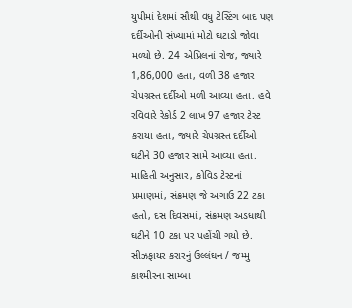યુપીમાં દેશમાં સૌથી વધુ ટેસ્ટિંગ બાદ પણ દર્દીઓની સંખ્યામાં મોટો ઘટાડો જોવા મળ્યો છે. 24 એપ્રિલનાં રોજ, જ્યારે 1,86,000 હતા, વળી 38 હજાર ચેપગ્રસ્ત દર્દીઓ મળી આવ્યા હતા. હવે રવિવારે રેકોર્ડ 2 લાખ 97 હજાર ટેસ્ટ કરાયા હતા, જ્યારે ચેપગ્રસ્ત દર્દીઓ ઘટીને 30 હજાર સામે આવ્યા હતા. માહિતી અનુસાર, કોવિડ ટેસ્ટનાં પ્રમાણમાં, સંક્રમણ જે અગાઉ 22 ટકા હતો, દસ દિવસમાં, સંક્રમણ અડધાથી ઘટીને 10 ટકા પર પહોંચી ગયો છે.
સીઝફાયર કરારનું ઉલ્લંઘન / જમ્મુ કાશ્મીરના સામ્બા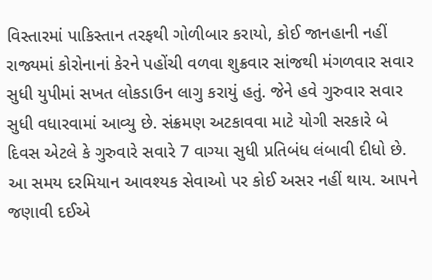વિસ્તારમાં પાકિસ્તાન તરફથી ગોળીબાર કરાયો, કોઈ જાનહાની નહીં
રાજ્યમાં કોરોનાનાં કેરને પહોંચી વળવા શુક્રવાર સાંજથી મંગળવાર સવાર સુધી યુપીમાં સખત લોકડાઉન લાગુ કરાયું હતું. જેને હવે ગુરુવાર સવાર સુધી વધારવામાં આવ્યુ છે. સંક્રમણ અટકાવવા માટે યોગી સરકારે બે દિવસ એટલે કે ગુરુવારે સવારે 7 વાગ્યા સુધી પ્રતિબંધ લંબાવી દીધો છે. આ સમય દરમિયાન આવશ્યક સેવાઓ પર કોઈ અસર નહીં થાય. આપને જણાવી દઈએ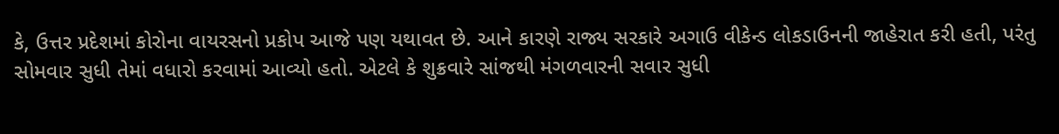કે, ઉત્તર પ્રદેશમાં કોરોના વાયરસનો પ્રકોપ આજે પણ યથાવત છે. આને કારણે રાજ્ય સરકારે અગાઉ વીકેન્ડ લોકડાઉનની જાહેરાત કરી હતી, પરંતુ સોમવાર સુધી તેમાં વધારો કરવામાં આવ્યો હતો. એટલે કે શુક્રવારે સાંજથી મંગળવારની સવાર સુધી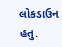લોકડાઉન હતુ.